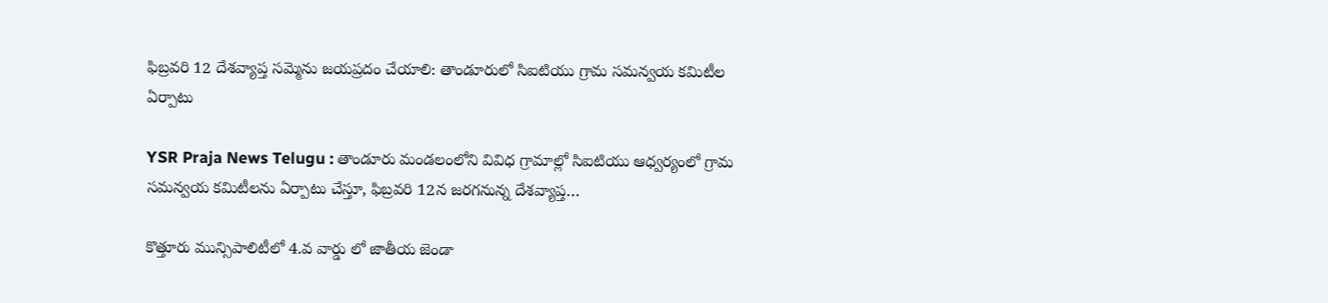ఫిబ్రవరి 12 దేశవ్యాప్త సమ్మెను జయప్రదం చేయాలి: తాండూరులో సిఐటియు గ్రామ సమన్వయ కమిటీల ఏర్పాటు

YSR Praja News Telugu : తాండూరు మండలంలోని వివిధ గ్రామాల్లో సిఐటియు ఆధ్వర్యంలో గ్రామ సమన్వయ కమిటీలను ఏర్పాటు చేస్తూ, ఫిబ్రవరి 12న జరగనున్న దేశవ్యాప్త…

కొత్తూరు మున్సిపాలిటీలో 4.వ వార్డు లో జాతీయ జెండా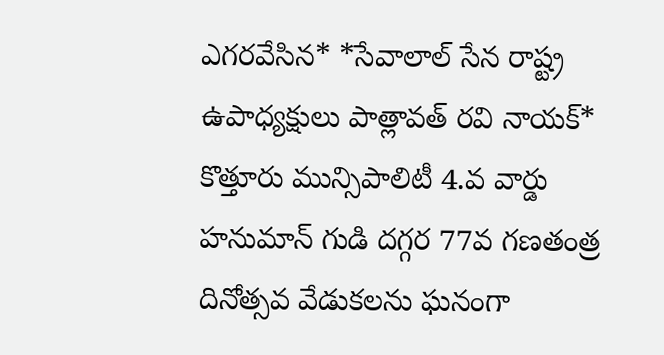ఎగరవేసిన* *సేవాలాల్ సేన రాష్ట్ర ఉపాధ్యక్షులు పాత్లావత్ రవి నాయక్* కొత్తూరు మున్సిపాలిటీ 4.వ వార్డు హనుమాన్ గుడి దగ్గర 77వ గణతంత్ర దినోత్సవ వేడుకలను ఘనంగా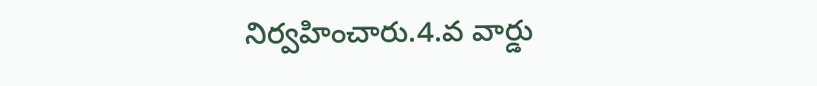నిర్వహించారు.4.వ వార్డు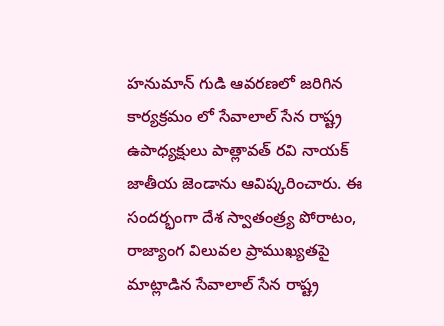హనుమాన్ గుడి ఆవరణలో జరిగిన కార్యక్రమం లో సేవాలాల్ సేన రాష్ట్ర ఉపాధ్యక్షులు పాత్లావత్ రవి నాయక్ జాతీయ జెండాను ఆవిష్కరించారు. ఈ సందర్భంగా దేశ స్వాతంత్ర్య పోరాటం, రాజ్యాంగ విలువల ప్రాముఖ్యతపై మాట్లాడిన సేవాలాల్ సేన రాష్ట్ర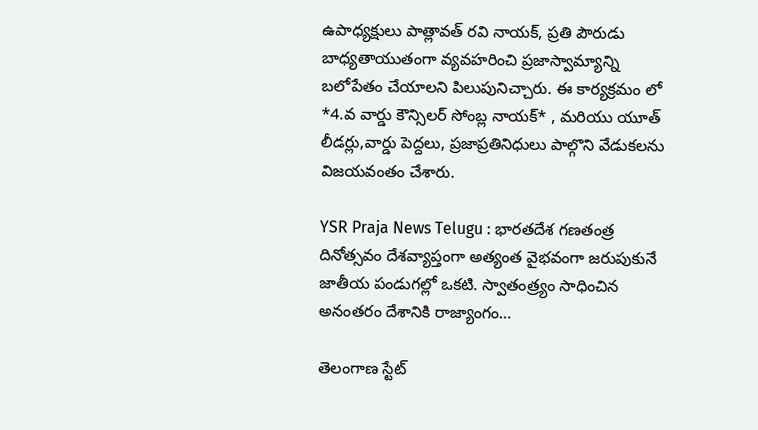ఉపాధ్యక్షులు పాత్లావత్ రవి నాయక్, ప్రతి పౌరుడు బాధ్యతాయుతంగా వ్యవహరించి ప్రజాస్వామ్యాన్ని బలోపేతం చేయాలని పిలుపునిచ్చారు. ఈ కార్యక్రమం లో *4.వ వార్డు కౌన్సిలర్ సోంబ్ల నాయక్* , మరియు యూత్ లీడర్లు,వార్డు పెద్దలు, ప్రజాప్రతినిధులు పాల్గొని వేడుకలను విజయవంతం చేశారు.

YSR Praja News Telugu : భారతదేశ గణతంత్ర దినోత్సవం దేశవ్యాప్తంగా అత్యంత వైభవంగా జరుపుకునే జాతీయ పండుగల్లో ఒకటి. స్వాతంత్ర్యం సాధించిన అనంతరం దేశానికి రాజ్యాంగం…

తెలంగాణ స్టేట్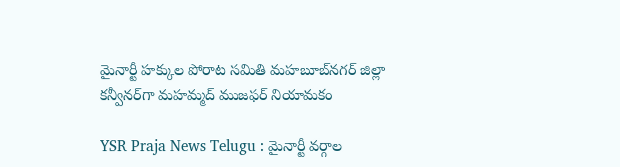మైనార్టీ హక్కుల పోరాట సమితి మహబూబ్‌నగర్ జిల్లా కన్వీనర్‌గా మహమ్మద్ ముజఫర్ నియామకం

YSR Praja News Telugu : మైనార్టీ వర్గాల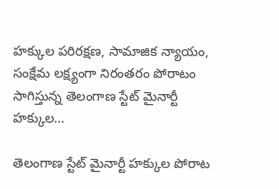హక్కుల పరిరక్షణ, సామాజిక న్యాయం, సంక్షేమ లక్ష్యంగా నిరంతరం పోరాటం సాగిస్తున్న తెలంగాణ స్టేట్ మైనార్టీ హక్కుల…

తెలంగాణ స్టేట్ మైనార్టీ హక్కుల పోరాట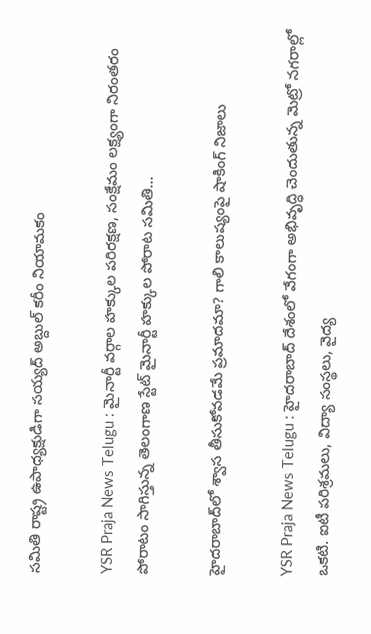సమితి రాష్ట్ర ఉపాధ్యక్షుడిగా సయ్యద్ అబ్దుల్ కరీం నియామకం

YSR Praja News Telugu : మైనార్టీ వర్గాల హక్కుల పరిరక్షణ, సంక్షేమం లక్ష్యంగా నిరంతరం పోరాటం సాగిస్తున్న తెలంగాణ స్టేట్ మైనార్టీ హక్కుల పోరాట సమితి…

హైదరాబాద్‌లో శ్వాస తీసుకోవడమే ప్రమాదమా? గాలి కాలుష్యంపై షాకింగ్ నిజాలు

YSR Praja News Telugu : హైదరాబాద్ దేశంలో వేగంగా అభివృద్ధి చెందుతున్న మెట్రో నగరాల్లో ఒకటి. ఐటీ పరిశ్రమలు, విద్యా సంస్థలు, వైద్య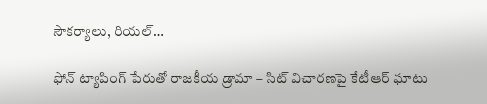సౌకర్యాలు, రియల్…

ఫోన్ ట్యాపింగ్ పేరుతో రాజకీయ డ్రామా – సిట్ విచారణపై కేటీఆర్ ఘాటు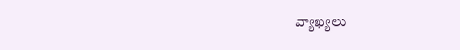వ్యాఖ్యలు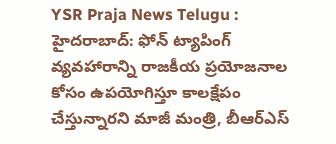YSR Praja News Telugu : హైదరాబాద్: ఫోన్ ట్యాపింగ్ వ్యవహారాన్ని రాజకీయ ప్రయోజనాల కోసం ఉపయోగిస్తూ కాలక్షేపం చేస్తున్నారని మాజీ మంత్రి, బీఆర్ఎస్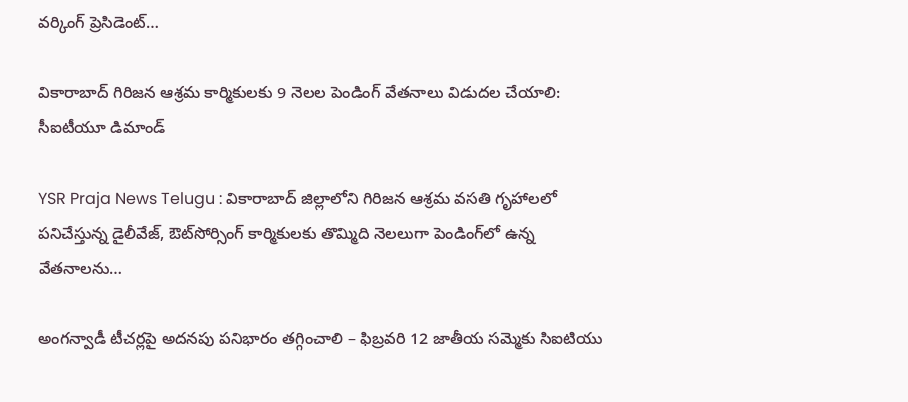వర్కింగ్ ప్రెసిడెంట్…

వికారాబాద్ గిరిజన ఆశ్రమ కార్మికులకు 9 నెలల పెండింగ్ వేతనాలు విడుదల చేయాలి: సీఐటీయూ డిమాండ్

YSR Praja News Telugu : వికారాబాద్ జిల్లాలోని గిరిజన ఆశ్రమ వసతి గృహాలలో పనిచేస్తున్న డైలీవేజ్, ఔట్‌సోర్సింగ్ కార్మికులకు తొమ్మిది నెలలుగా పెండింగ్‌లో ఉన్న వేతనాలను…

అంగన్వాడీ టీచర్లపై అదనపు పనిభారం తగ్గించాలి – ఫిబ్రవరి 12 జాతీయ సమ్మెకు సిఐటియు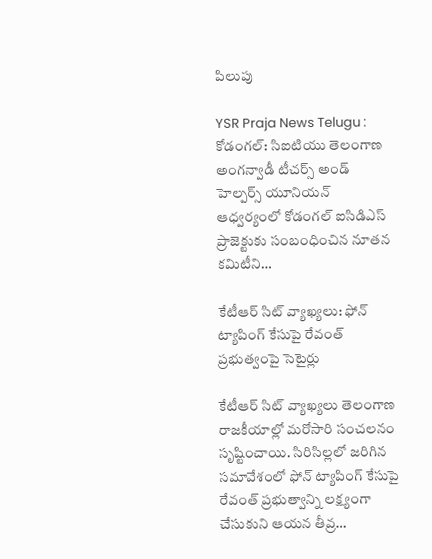పిలుపు

YSR Praja News Telugu : కోడంగల్: సిఐటియు తెలంగాణ అంగన్వాడీ టీచర్స్ అండ్ హెల్పర్స్ యూనియన్ ఆధ్వర్యంలో కోడంగల్ ఐసిడిఎస్ ప్రాజెక్టుకు సంబంధించిన నూతన కమిటీని…

కేటీఆర్ సిట్ వ్యాఖ్యలు: ఫోన్ ట్యాపింగ్ కేసుపై రేవంత్ ప్రభుత్వంపై సెటైర్లు

కేటీఆర్ సిట్ వ్యాఖ్యలు తెలంగాణ రాజకీయాల్లో మరోసారి సంచలనం సృష్టించాయి. సిరిసిల్లలో జరిగిన సమావేశంలో ఫోన్ ట్యాపింగ్ కేసుపై రేవంత్ ప్రభుత్వాన్ని లక్ష్యంగా చేసుకుని ఆయన తీవ్ర…